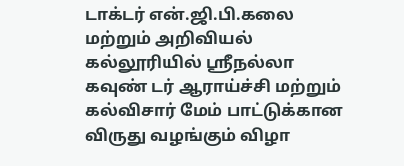டாக்டர் என்.ஜி.பி.கலை மற்றும் அறிவியல் கல்லூரியில் ஸ்ரீநல்லா கவுண் டர் ஆராய்ச்சி மற்றும் கல்விசார் மேம் பாட்டுக்கான விருது வழங்கும் விழா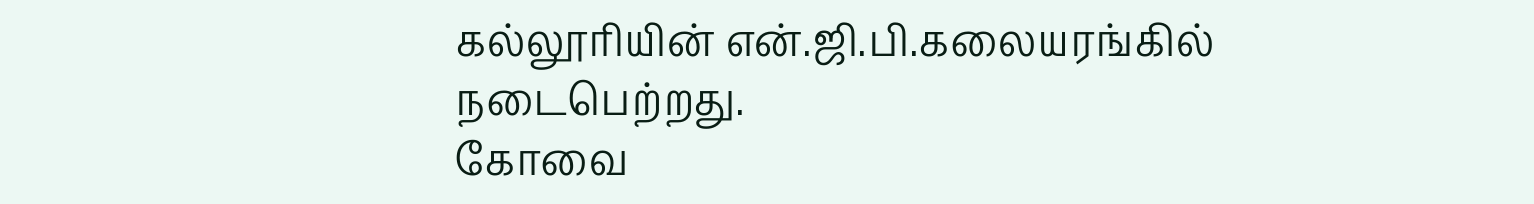கல்லூரியின் என்.ஜி.பி.கலையரங்கில் நடைபெற்றது.
கோவை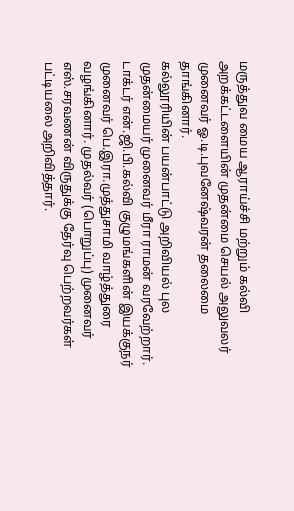மருத்துவ மைய ஆராய்ச்சி மற்றும் கல்வி அறக்கட்டளையின் முதன்மை செயல் அலுவலர் முனைவர் ஓ.டி.புவனேஷ்வரன் தலைமை தாங்கினார்.
கல்லூரியின் பயன்பாட்டு அறிவியல் புல முதன்மையர் முனைவர் மீரா ராமன் வரவேற்றார்.
டாக்டர் என்.ஜி.பி.கல்வி குழுமங்களின் இயக்குநர் முனைவர் பெ.இரா.முத்துசாமி வாழ்த்துரை வழங்கினார். முதல்வர் (பொறுப்பு) முனைவர் எஸ்.சரவணன் விருதுக்கு தேர்வு பெற்றவர்கள் பட்டியலை அறிவித்தார்.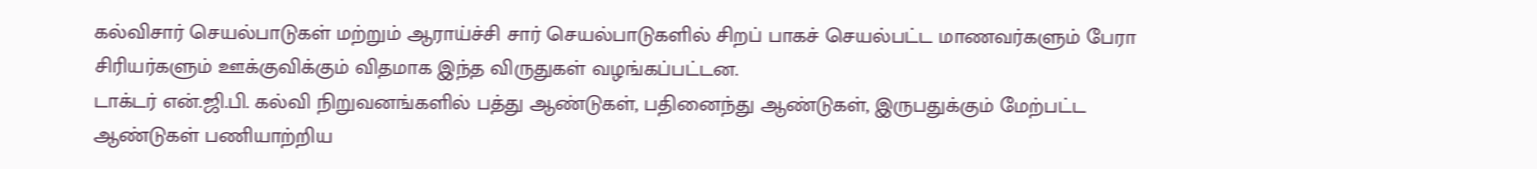கல்விசார் செயல்பாடுகள் மற்றும் ஆராய்ச்சி சார் செயல்பாடுகளில் சிறப் பாகச் செயல்பட்ட மாணவர்களும் பேரா சிரியர்களும் ஊக்குவிக்கும் விதமாக இந்த விருதுகள் வழங்கப்பட்டன.
டாக்டர் என்.ஜி.பி. கல்வி நிறுவனங்களில் பத்து ஆண்டுகள், பதினைந்து ஆண்டுகள், இருபதுக்கும் மேற்பட்ட ஆண்டுகள் பணியாற்றிய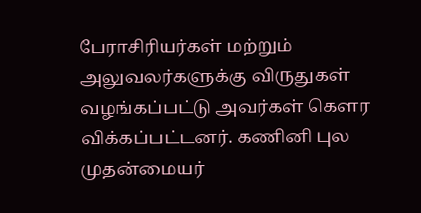பேராசிரியர்கள் மற்றும் அலுவலர்களுக்கு விருதுகள் வழங்கப்பட்டு அவர்கள் கௌர விக்கப்பட்டனர். கணினி புல முதன்மையர்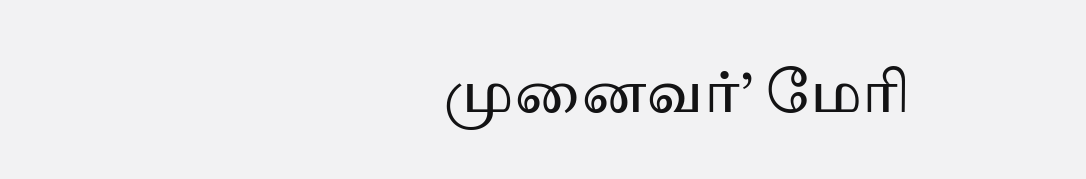முனைவர்’ மேரி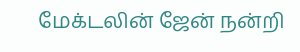மேக்டலின் ஜேன் நன்றி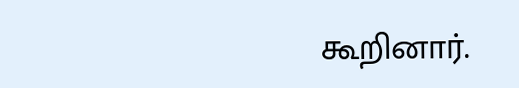கூறினார்.